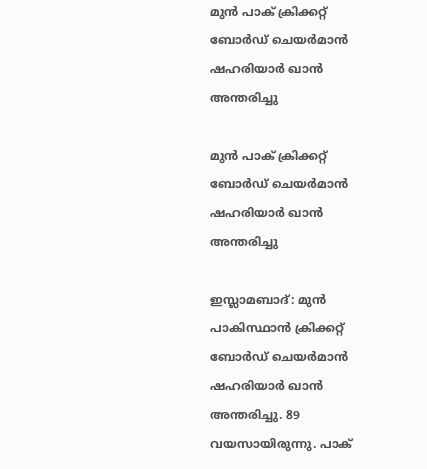മുന്‍ പാക് ക്രിക്കറ്റ് ബോര്‍ഡ് ചെയര്‍മാന്‍ ഷഹരിയാര്‍ ഖാന്‍ അന്തരിച്ചു

മുന്‍ പാക് ക്രിക്കറ്റ് ബോര്‍ഡ് ചെയര്‍മാന്‍ ഷഹരിയാര്‍ ഖാന്‍ അന്തരിച്ചു

ഇസ്ലാമബാദ്: മുന്‍ പാകിസ്ഥാന്‍ ക്രിക്കറ്റ് ബോര്‍ഡ് ചെയര്‍മാന്‍ ഷഹരിയാര്‍ ഖാന്‍ അന്തരിച്ചു. 89 വയസായിരുന്നു. പാക്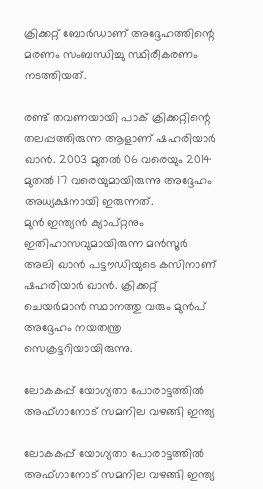ക്രിക്കറ്റ് ബോര്‍ഡാണ് അദ്ദേഹത്തിന്റെ മരണം സംബന്ധിച്ചു സ്ഥിരീകരണം നടത്തിയത്.

രണ്ട് തവണയായി പാക് ക്രിക്കറ്റിന്റെ തലപ്പത്തിരുന്ന ആളാണ് ഷഹരിയാര്‍ ഖാന്‍. 2003 മുതല്‍ 06 വരെയും 2014 മുതല്‍ 17 വരെയുമായിരുന്നു അദ്ദേഹം അധ്യക്ഷനായി ഇരുന്നത്.
മുന്‍ ഇന്ത്യന്‍ ക്യാപ്റ്റനും ഇതിഹാസവുമായിരുന്ന മന്‍സൂര്‍ അലി ഖാന്‍ പട്ടൗഡിയുടെ കസിനാണ് ഷഹരിയാര്‍ ഖാന്‍. ക്രിക്കറ്റ് ചെയര്‍മാന്‍ സ്ഥാനത്തു വരും മുന്‍പ് അദ്ദേഹം നയതന്ത്ര സെക്രട്ടറിയായിരുന്നു.

ലോകകപ്പ് യോഗ്യതാ പോരാട്ടത്തില്‍ അഫ്ഗാനോട് സമനില വഴങ്ങി ഇന്ത്യ

ലോകകപ്പ് യോഗ്യതാ പോരാട്ടത്തില്‍ അഫ്ഗാനോട് സമനില വഴങ്ങി ഇന്ത്യ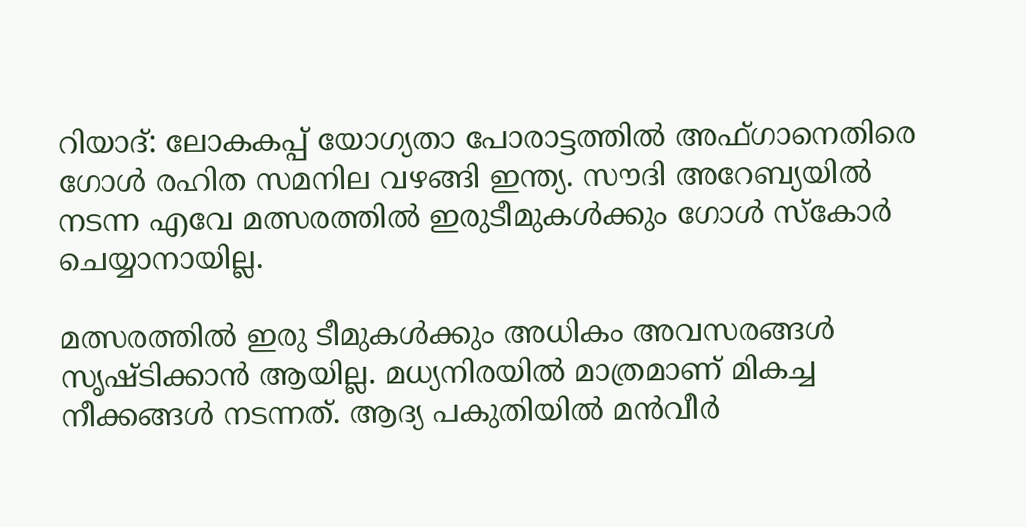റിയാദ്: ലോകകപ്പ് യോഗ്യതാ പോരാട്ടത്തില്‍ അഫ്ഗാനെതിരെ ഗോള്‍ രഹിത സമനില വഴങ്ങി ഇന്ത്യ. സൗദി അറേബ്യയില്‍ നടന്ന എവേ മത്സരത്തില്‍ ഇരുടീമുകള്‍ക്കും ഗോള്‍ സ്‌കോര്‍ ചെയ്യാനായില്ല.

മത്സരത്തില്‍ ഇരു ടീമുകള്‍ക്കും അധികം അവസരങ്ങള്‍ സൃഷ്ടിക്കാന്‍ ആയില്ല. മധ്യനിരയില്‍ മാത്രമാണ് മികച്ച നീക്കങ്ങള്‍ നടന്നത്. ആദ്യ പകുതിയില്‍ മന്‍വീര്‍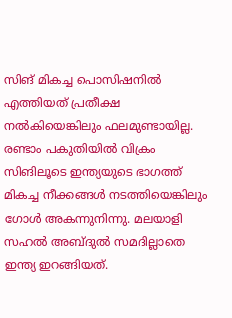സിങ് മികച്ച പൊസിഷനില്‍ എത്തിയത് പ്രതീക്ഷ നല്‍കിയെങ്കിലും ഫലമുണ്ടായില്ല. രണ്ടാം പകുതിയില്‍ വിക്രം സിങിലൂടെ ഇന്ത്യയുടെ ഭാഗത്ത് മികച്ച നീക്കങ്ങള്‍ നടത്തിയെങ്കിലും ഗോള്‍ അകന്നുനിന്നു. മലയാളി സഹല്‍ അബ്ദുല്‍ സമദില്ലാതെ ഇന്ത്യ ഇറങ്ങിയത്.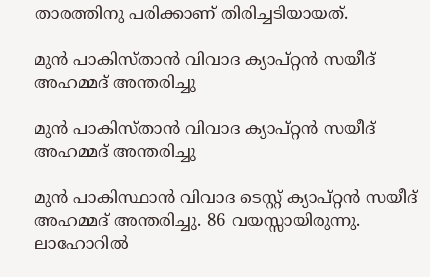താരത്തിനു പരിക്കാണ് തിരിച്ചടിയായത്.

മുൻ പാകിസ്താൻ വിവാദ ക്യാപ്റ്റൻ സയീദ് അഹമ്മദ് അന്തരിച്ചു

മുൻ പാകിസ്താൻ വിവാദ ക്യാപ്റ്റൻ സയീദ് അഹമ്മദ് അന്തരിച്ചു

മുൻ പാകിസ്ഥാൻ വിവാദ ടെസ്റ്റ് ക്യാപ്റ്റൻ സയീദ് അഹമ്മദ് അന്തരിച്ചു. 86 വയസ്സായിരുന്നു. ലാഹോറിൽ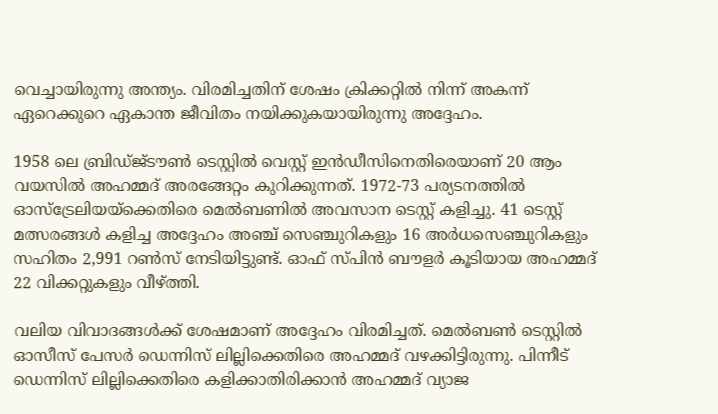വെച്ചായിരുന്നു അന്ത്യം. വിരമിച്ചതിന് ശേഷം ക്രിക്കറ്റിൽ നിന്ന് അകന്ന് ഏറെക്കുറെ ഏകാന്ത ജീവിതം നയിക്കുകയായിരുന്നു അദ്ദേഹം.

1958 ലെ ബ്രിഡ്ജ്ടൗൺ ടെസ്റ്റിൽ വെസ്റ്റ് ഇൻഡീസിനെതിരെയാണ് 20 ആം വയസിൽ അഹമ്മദ് അരങ്ങേറ്റം കുറിക്കുന്നത്. 1972-73 പര്യടനത്തിൽ ഓസ്‌ട്രേലിയയ്‌ക്കെതിരെ മെൽബണിൽ അവസാന ടെസ്റ്റ് കളിച്ചു. 41 ടെസ്റ്റ് മത്സരങ്ങൾ കളിച്ച അദ്ദേഹം അഞ്ച് സെഞ്ചുറികളും 16 അർധസെഞ്ചുറികളും സഹിതം 2,991 റൺസ് നേടിയിട്ടുണ്ട്. ഓഫ് സ്പിൻ ബൗളർ കൂടിയായ അഹമ്മദ് 22 വിക്കറ്റുകളും വീഴ്ത്തി.

വലിയ വിവാദങ്ങൾക്ക് ശേഷമാണ് അദ്ദേഹം വിരമിച്ചത്. മെൽബൺ ടെസ്റ്റിൽ ഓസീസ് പേസർ ഡെന്നിസ് ലില്ലിക്കെതിരെ അഹമ്മദ് വഴക്കിട്ടിരുന്നു. പിന്നീട് ഡെന്നിസ് ലില്ലിക്കെതിരെ കളിക്കാതിരിക്കാൻ അഹമ്മദ് വ്യാജ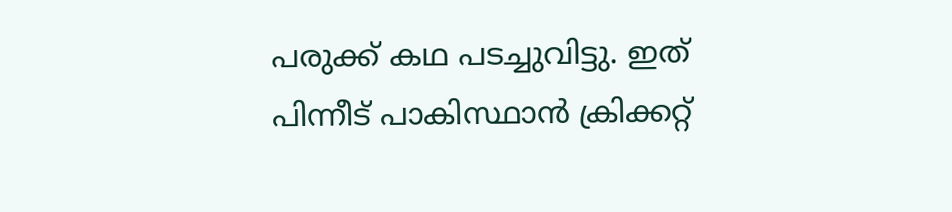പരുക്ക് കഥ പടച്ചുവിട്ടു. ഇത് പിന്നീട് പാകിസ്ഥാൻ ക്രിക്കറ്റ്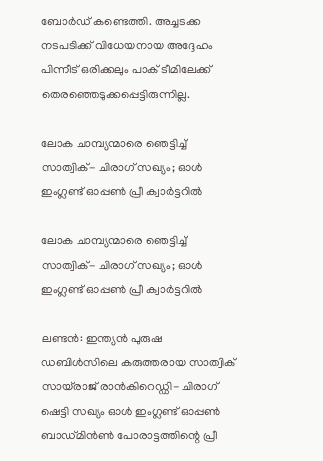ബോർഡ് കണ്ടെത്തി. അച്ചടക്ക നടപടിക്ക് വിധേയനായ അദ്ദേഹം പിന്നീട് ഒരിക്കലും പാക് ടീമിലേക്ക് തെരഞ്ഞെടുക്കപ്പെട്ടിരുന്നില്ല.

ലോക ചാമ്പ്യന്മാരെ ഞെട്ടിച്ച് സാത്വിക്- ചിരാഗ് സഖ്യം; ഓൾ ഇംഗ്ലണ്ട് ഓപ്പണ്‍ പ്രീ ക്വാർട്ടറിൽ

ലോക ചാമ്പ്യന്മാരെ ഞെട്ടിച്ച് സാത്വിക്- ചിരാഗ് സഖ്യം; ഓൾ ഇംഗ്ലണ്ട് ഓപ്പണ്‍ പ്രീ ക്വാർട്ടറിൽ

ലണ്ടന്‍: ഇന്ത്യന്‍ പുരുഷ ഡബിള്‍സിലെ കരുത്തരായ സാത്വിക് സായ്‌രാജ് രാന്‍കിറെഡ്ഡി- ചിരാഗ് ഷെട്ടി സഖ്യം ഓള്‍ ഇംഗ്ലണ്ട് ഓപ്പണ്‍ ബാഡ്മിന്‍ണ്‍ പോരാട്ടത്തിന്റെ പ്രീ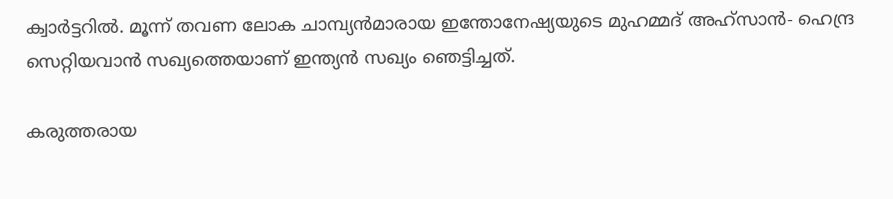ക്വാര്‍ട്ടറില്‍. മൂന്ന് തവണ ലോക ചാമ്പ്യന്‍മാരായ ഇന്തോനേഷ്യയുടെ മുഹമ്മദ് അഹ്‌സാന്‍- ഹെന്ദ്ര സെറ്റിയവാന്‍ സഖ്യത്തെയാണ് ഇന്ത്യന്‍ സഖ്യം ഞെട്ടിച്ചത്.

കരുത്തരായ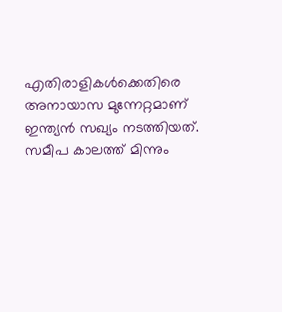എതിരാളികള്‍ക്കെതിരെ അനായാസ മുന്നേറ്റമാണ് ഇന്ത്യന്‍ സഖ്യം നടത്തിയത്. സമീപ കാലത്ത് മിന്നും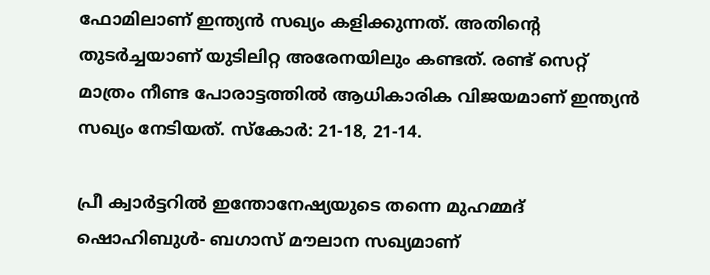ഫോമിലാണ് ഇന്ത്യന്‍ സഖ്യം കളിക്കുന്നത്. അതിന്റെ തുടര്‍ച്ചയാണ് യുടിലിറ്റ അരേനയിലും കണ്ടത്. രണ്ട് സെറ്റ് മാത്രം നീണ്ട പോരാട്ടത്തില്‍ ആധികാരിക വിജയമാണ് ഇന്ത്യന്‍ സഖ്യം നേടിയത്. സ്‌കോര്‍: 21-18, 21-14.

പ്രീ ക്വാര്‍ട്ടറില്‍ ഇന്തോനേഷ്യയുടെ തന്നെ മുഹമ്മദ് ഷൊഹിബുള്‍- ബഗാസ് മൗലാന സഖ്യമാണ്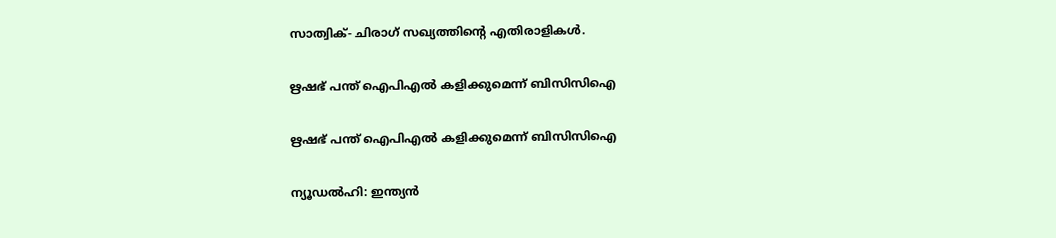സാത്വിക്- ചിരാഗ് സഖ്യത്തിന്റെ എതിരാളികള്‍.

ഋഷഭ് പന്ത് ഐപിഎല്‍ കളിക്കുമെന്ന് ബിസിസിഐ

ഋഷഭ് പന്ത് ഐപിഎല്‍ കളിക്കുമെന്ന് ബിസിസിഐ

ന്യൂഡല്‍ഹി: ഇന്ത്യന്‍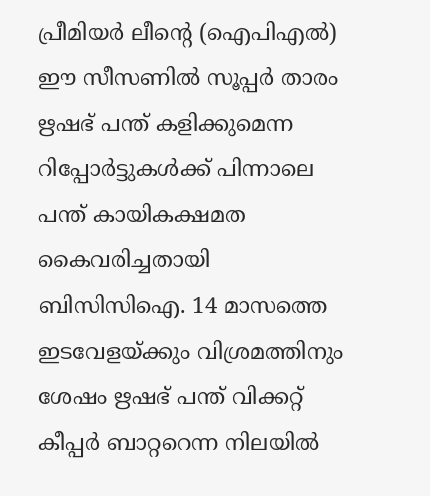പ്രീമിയര്‍ ലീന്റെ (ഐപിഎല്‍) ഈ സീസണില്‍ സൂപ്പര്‍ താരം ഋഷഭ് പന്ത് കളിക്കുമെന്ന റിപ്പോര്‍ട്ടുകള്‍ക്ക് പിന്നാലെ പന്ത് കായികക്ഷമത കൈവരിച്ചതായി ബിസിസിഐ. 14 മാസത്തെ ഇടവേളയ്ക്കും വിശ്രമത്തിനും ശേഷം ഋഷഭ് പന്ത് വിക്കറ്റ് കീപ്പര്‍ ബാറ്ററെന്ന നിലയില്‍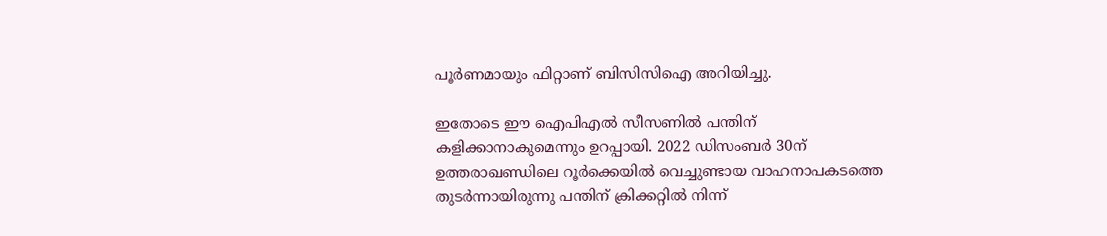പൂര്‍ണമായും ഫിറ്റാണ് ബിസിസിഐ അറിയിച്ചു.

ഇതോടെ ഈ ഐപിഎല്‍ സീസണില്‍ പന്തിന് കളിക്കാനാകുമെന്നും ഉറപ്പായി. 2022 ഡിസംബര്‍ 30ന് ഉത്തരാഖണ്ഡിലെ റൂര്‍ക്കെയില്‍ വെച്ചുണ്ടായ വാഹനാപകടത്തെ തുടര്‍ന്നായിരുന്നു പന്തിന് ക്രിക്കറ്റില്‍ നിന്ന്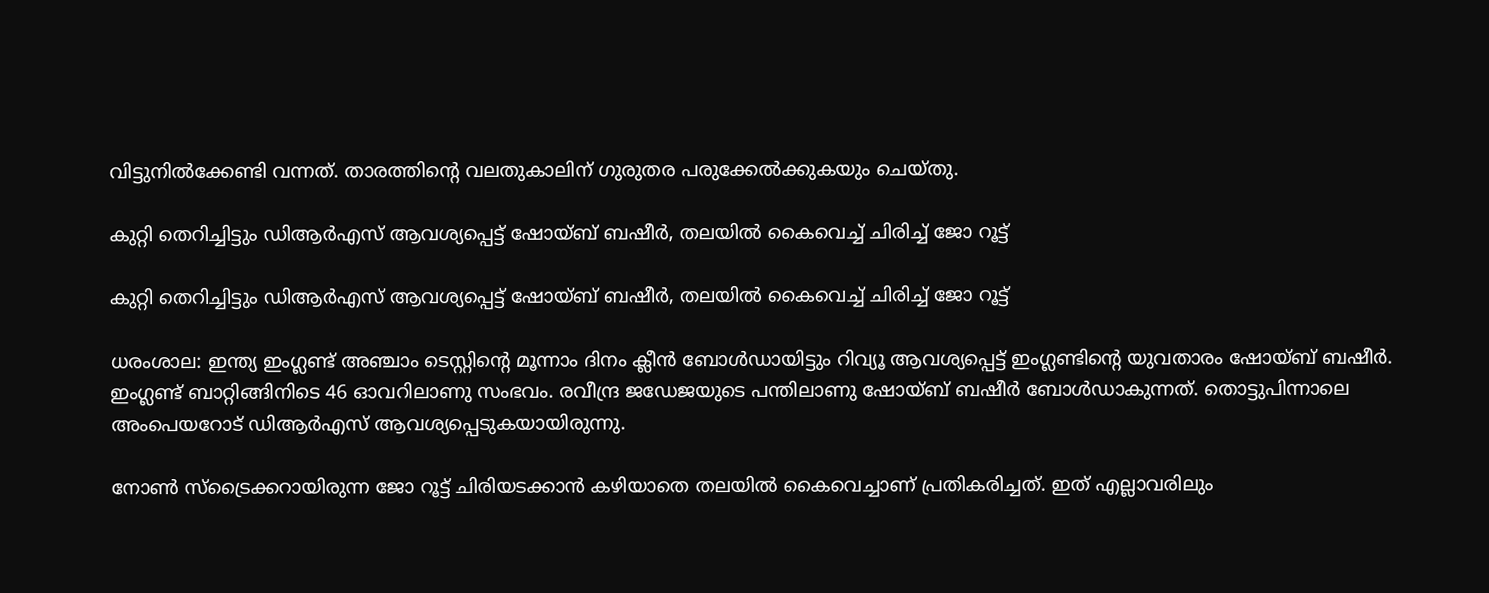വിട്ടുനില്‍ക്കേണ്ടി വന്നത്. താരത്തിന്റെ വലതുകാലിന് ഗുരുതര പരുക്കേല്‍ക്കുകയും ചെയ്തു.

കുറ്റി തെറിച്ചിട്ടും ഡിആര്‍എസ് ആവശ്യപ്പെട്ട് ഷോയ്ബ് ബഷീര്‍, തലയില്‍ കൈവെച്ച് ചിരിച്ച് ജോ റൂട്ട്

കുറ്റി തെറിച്ചിട്ടും ഡിആര്‍എസ് ആവശ്യപ്പെട്ട് ഷോയ്ബ് ബഷീര്‍, തലയില്‍ കൈവെച്ച് ചിരിച്ച് ജോ റൂട്ട്

ധരംശാല: ഇന്ത്യ ഇംഗ്ലണ്ട് അഞ്ചാം ടെസ്റ്റിന്റെ മൂന്നാം ദിനം ക്ലീന്‍ ബോള്‍ഡായിട്ടും റിവ്യൂ ആവശ്യപ്പെട്ട് ഇംഗ്ലണ്ടിന്റെ യുവതാരം ഷോയ്ബ് ബഷീര്‍. ഇംഗ്ലണ്ട് ബാറ്റിങ്ങിനിടെ 46 ഓവറിലാണു സംഭവം. രവീന്ദ്ര ജഡേജയുടെ പന്തിലാണു ഷോയ്ബ് ബഷീര്‍ ബോള്‍ഡാകുന്നത്. തൊട്ടുപിന്നാലെ അംപെയറോട് ഡിആര്‍എസ് ആവശ്യപ്പെടുകയായിരുന്നു.

നോണ്‍ സ്‌ട്രൈക്കറായിരുന്ന ജോ റൂട്ട് ചിരിയടക്കാന്‍ കഴിയാതെ തലയില്‍ കൈവെച്ചാണ് പ്രതികരിച്ചത്. ഇത് എല്ലാവരിലും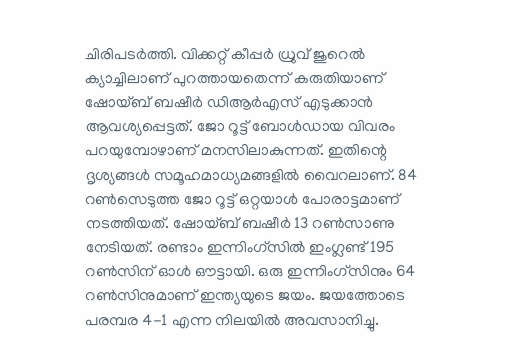ചിരിപടര്‍ത്തി. വിക്കറ്റ് കീപ്പര്‍ ധ്രുവ് ജുറെല്‍ ക്യാച്ചിലാണ് പുറത്തായതെന്ന് കരുതിയാണ് ഷോയ്ബ് ബഷീര്‍ ഡിആര്‍എസ് എടുക്കാന്‍ ആവശ്യപ്പെട്ടത്. ജോ റൂട്ട് ബോള്‍ഡായ വിവരം പറയുമ്പോഴാണ് മനസിലാകുന്നത്. ഇതിന്റെ ദൃശ്യങ്ങള്‍ സമൂഹമാധ്യമങ്ങളില്‍ വൈറലാണ്. 84 റണ്‍സെടുത്ത ജോ റൂട്ട് ഒറ്റയാള്‍ പോരാട്ടമാണ് നടത്തിയത്. ഷോയ്ബ് ബഷീര്‍ 13 റണ്‍സാണു നേടിയത്. രണ്ടാം ഇന്നിംഗ്‌സില്‍ ഇംഗ്ലണ്ട് 195 റണ്‍സിന് ഓള്‍ ഔട്ടായി. ഒരു ഇന്നിംഗ്‌സിനും 64 റണ്‍സിനുമാണ് ഇന്ത്യയുടെ ജയം. ജയത്തോടെ പരമ്പര 4-1 എന്ന നിലയില്‍ അവസാനിച്ചു.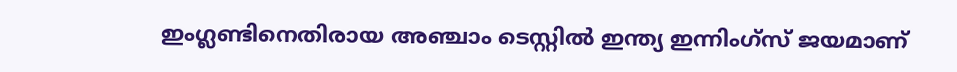ഇംഗ്ലണ്ടിനെതിരായ അഞ്ചാം ടെസ്റ്റില്‍ ഇന്ത്യ ഇന്നിംഗ്‌സ് ജയമാണ്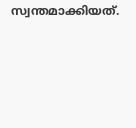സ്വന്തമാക്കിയത്.